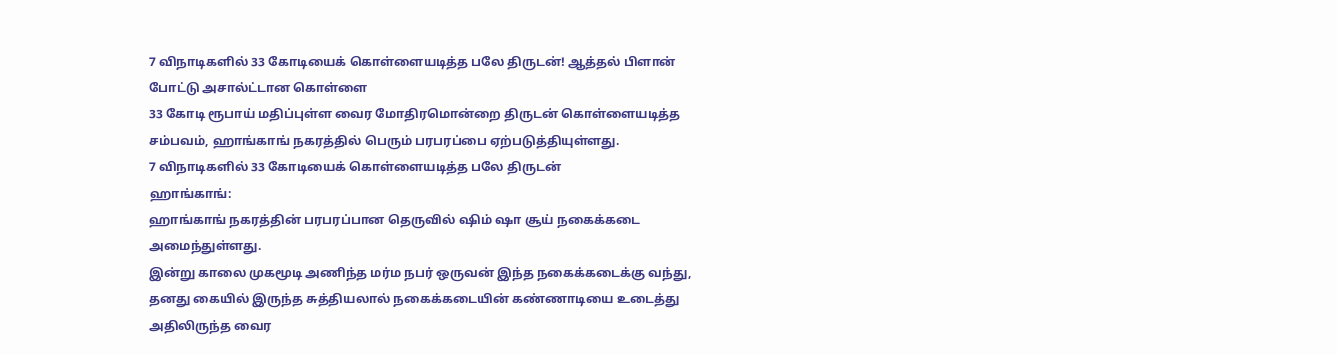7 விநாடிகளில் 33 கோடியைக் கொள்ளையடித்த பலே திருடன்! ஆத்தல் பிளான் போட்டு அசால்ட்டான கொள்ளை
33 கோடி ரூபாய் மதிப்புள்ள வைர மோதிரமொன்றை திருடன் கொள்ளையடித்த சம்பவம், ஹாங்காங் நகரத்தில் பெரும் பரபரப்பை ஏற்படுத்தியுள்ளது.
7 விநாடிகளில் 33 கோடியைக் கொள்ளையடித்த பலே திருடன்
ஹாங்காங்:
ஹாங்காங் நகரத்தின் பரபரப்பான தெருவில் ஷிம் ஷா சூய் நகைக்கடை அமைந்துள்ளது.
இன்று காலை முகமூடி அணிந்த மர்ம நபர் ஒருவன் இந்த நகைக்கடைக்கு வந்து, தனது கையில் இருந்த சுத்தியலால் நகைக்கடையின் கண்ணாடியை உடைத்து அதிலிருந்த வைர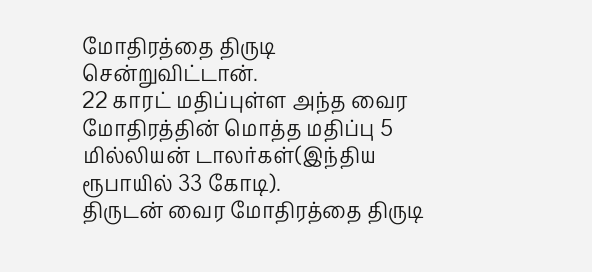மோதிரத்தை திருடி சென்றுவிட்டான்.
22 காரட் மதிப்புள்ள அந்த வைர மோதிரத்தின் மொத்த மதிப்பு 5 மில்லியன் டாலர்கள்(இந்திய ரூபாயில் 33 கோடி).
திருடன் வைர மோதிரத்தை திருடி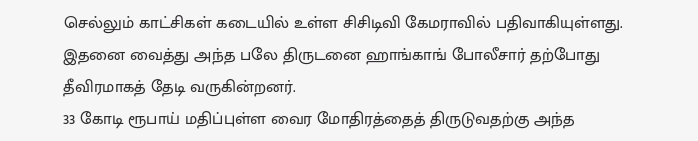செல்லும் காட்சிகள் கடையில் உள்ள சிசிடிவி கேமராவில் பதிவாகியுள்ளது. இதனை வைத்து அந்த பலே திருடனை ஹாங்காங் போலீசார் தற்போது தீவிரமாகத் தேடி வருகின்றனர்.
33 கோடி ரூபாய் மதிப்புள்ள வைர மோதிரத்தைத் திருடுவதற்கு அந்த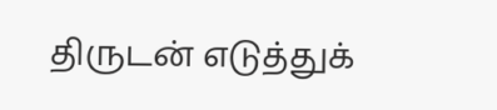திருடன் எடுத்துக்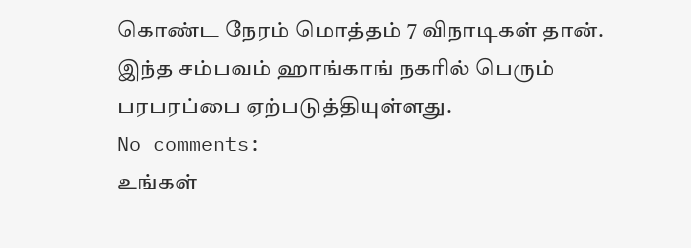கொண்ட நேரம் மொத்தம் 7 விநாடிகள் தான். இந்த சம்பவம் ஹாங்காங் நகரில் பெரும் பரபரப்பை ஏற்படுத்தியுள்ளது.
No comments:
உங்கள்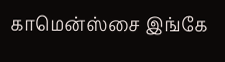காமென்ஸ்சை இங்கே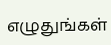எழுதுங்கள்